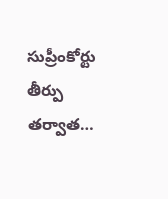సుప్రీంకోర్టు తీర్పు తర్వాత…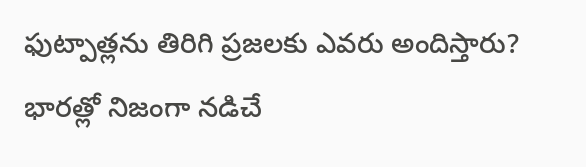ఫుట్పాత్లను తిరిగి ప్రజలకు ఎవరు అందిస్తారు?
భారత్లో నిజంగా నడిచే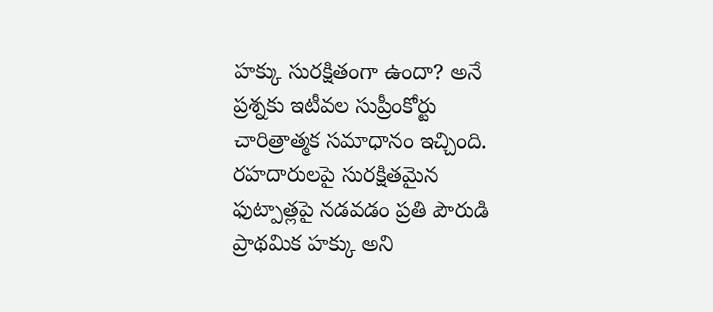హక్కు సురక్షితంగా ఉందా? అనే ప్రశ్నకు ఇటీవల సుప్రీంకోర్టు చారిత్రాత్మక సమాధానం ఇచ్చింది. రహదారులపై సురక్షితమైన ఫుట్పాత్లపై నడవడం ప్రతి పౌరుడి ప్రాథమిక హక్కు అని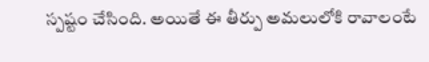స్పష్టం చేసింది. అయితే ఈ తీర్పు అమలులోకి రావాలంటే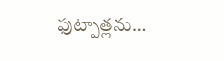ఫుట్పాత్లను…